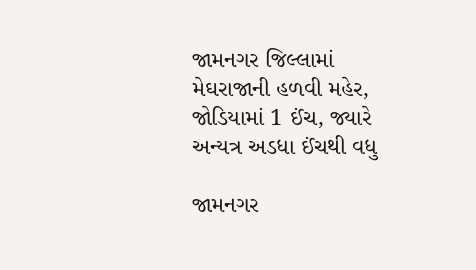જામનગર જિલ્લામાં મેઘરાજાની હળવી મહેર, જોડિયામાં 1 ઈંચ, જ્યારે અન્યત્ર અડધા ઈંચથી વધુ

જામનગર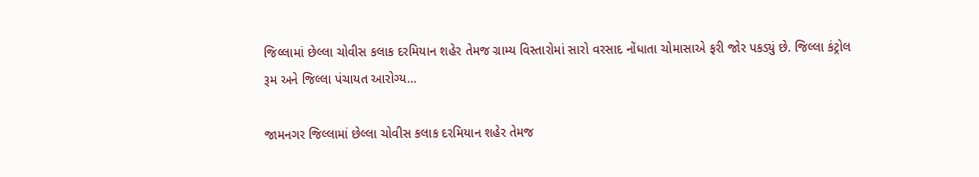જિલ્લામાં છેલ્લા ચોવીસ કલાક દરમિયાન શહેર તેમજ ગ્રામ્ય વિસ્તારોમાં સારો વરસાદ નોંધાતા ચોમાસાએ ફરી જોર પકડ્યું છે. જિલ્લા કંટ્રોલ રૂમ અને જિલ્લા પંચાયત આરોગ્ય…

જામનગર જિલ્લામાં છેલ્લા ચોવીસ કલાક દરમિયાન શહેર તેમજ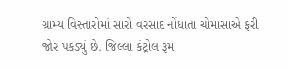ગ્રામ્ય વિસ્તારોમાં સારો વરસાદ નોંધાતા ચોમાસાએ ફરી જોર પકડ્યું છે. જિલ્લા કંટ્રોલ રૂમ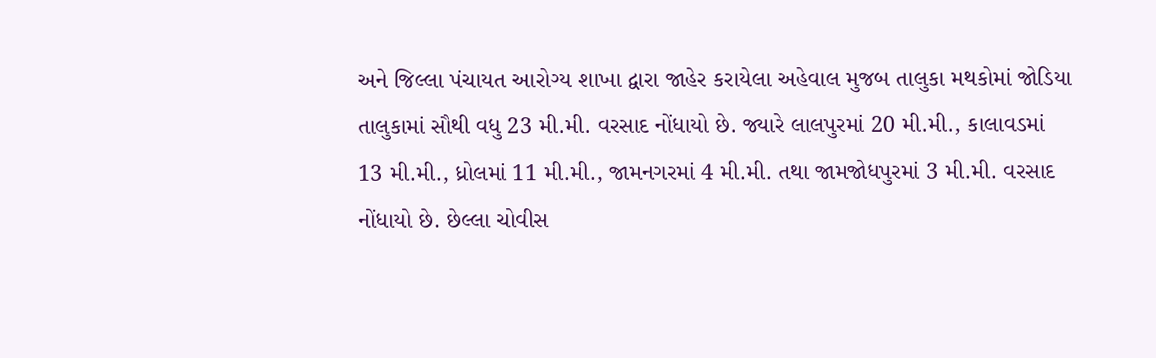અને જિલ્લા પંચાયત આરોગ્ય શાખા દ્વારા જાહેર કરાયેલા અહેવાલ મુજબ તાલુકા મથકોમાં જોડિયા તાલુકામાં સૌથી વધુ 23 મી.મી. વરસાદ નોંધાયો છે. જ્યારે લાલપુરમાં 20 મી.મી., કાલાવડમાં 13 મી.મી., ધ્રોલમાં 11 મી.મી., જામનગરમાં 4 મી.મી. તથા જામજોધપુરમાં 3 મી.મી. વરસાદ નોંધાયો છે. છેલ્લા ચોવીસ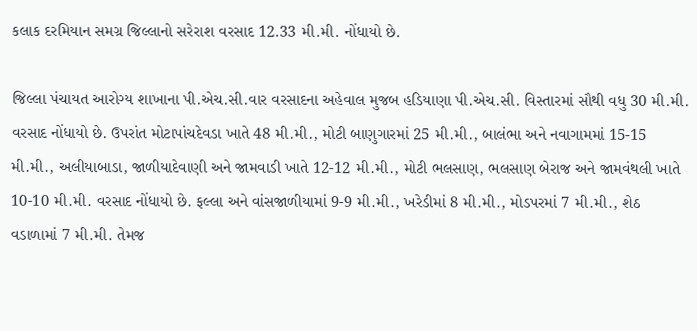કલાક દરમિયાન સમગ્ર જિલ્લાનો સરેરાશ વરસાદ 12.33 મી.મી. નોંધાયો છે.

જિલ્લા પંચાયત આરોગ્ય શાખાના પી.એચ.સી.વાર વરસાદના અહેવાલ મુજબ હડિયાણા પી.એચ.સી. વિસ્તારમાં સૌથી વધુ 30 મી.મી. વરસાદ નોંધાયો છે. ઉપરાંત મોટાપાંચદેવડા ખાતે 48 મી.મી., મોટી બાણુગારમાં 25 મી.મી., બાલંભા અને નવાગામમાં 15-15 મી.મી., અલીયાબાડા, જાળીયાદેવાણી અને જામવાડી ખાતે 12-12 મી.મી., મોટી ભલસાણ, ભલસાણ બેરાજ અને જામવંથલી ખાતે 10-10 મી.મી. વરસાદ નોંધાયો છે. ફલ્લા અને વાંસજાળીયામાં 9-9 મી.મી., ખરેડીમાં 8 મી.મી., મોડપરમાં 7 મી.મી., શેઠ વડાળામાં 7 મી.મી. તેમજ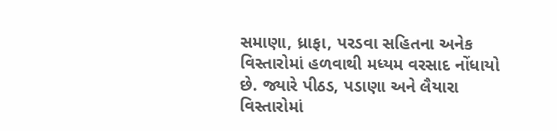સમાણા, ધ્રાફા, પરડવા સહિતના અનેક વિસ્તારોમાં હળવાથી મધ્યમ વરસાદ નોંધાયો છે. જ્યારે પીઠડ, પડાણા અને લૈયારા વિસ્તારોમાં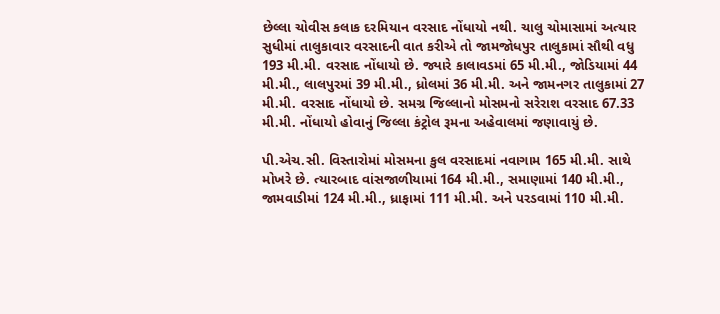છેલ્લા ચોવીસ કલાક દરમિયાન વરસાદ નોંધાયો નથી. ચાલુ ચોમાસામાં અત્યાર સુધીમાં તાલુકાવાર વરસાદની વાત કરીએ તો જામજોધપુર તાલુકામાં સૌથી વધુ 193 મી.મી. વરસાદ નોંધાયો છે. જ્યારે કાલાવડમાં 65 મી.મી., જોડિયામાં 44 મી.મી., લાલપુરમાં 39 મી.મી., ધ્રોલમાં 36 મી.મી. અને જામનગર તાલુકામાં 27 મી.મી. વરસાદ નોંધાયો છે. સમગ્ર જિલ્લાનો મોસમનો સરેરાશ વરસાદ 67.33 મી.મી. નોંધાયો હોવાનું જિલ્લા કંટ્રોલ રૂમના અહેવાલમાં જણાવાયું છે.

પી.એચ.સી. વિસ્તારોમાં મોસમના કુલ વરસાદમાં નવાગામ 165 મી.મી. સાથે મોખરે છે. ત્યારબાદ વાંસજાળીયામાં 164 મી.મી., સમાણામાં 140 મી.મી., જામવાડીમાં 124 મી.મી., ધ્રાફામાં 111 મી.મી. અને પરડવામાં 110 મી.મી.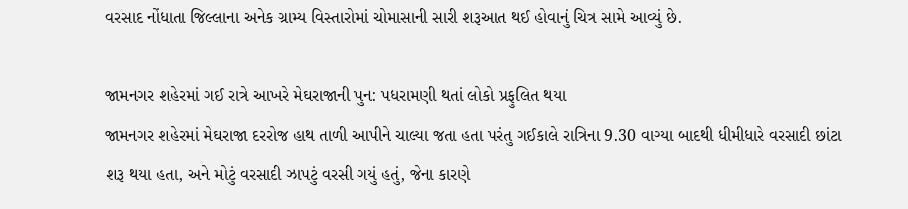વરસાદ નોંધાતા જિલ્લાના અનેક ગ્રામ્ય વિસ્તારોમાં ચોમાસાની સારી શરૂઆત થઈ હોવાનું ચિત્ર સામે આવ્યું છે.

જામનગર શહેરમાં ગઈ રાત્રે આખરે મેઘરાજાની પુન: પધરામણી થતાં લોકો પ્રફુલિત થયા
જામનગર શહેરમાં મેઘરાજા દરરોજ હાથ તાળી આપીને ચાલ્યા જતા હતા પરંતુ ગઈકાલે રાત્રિના 9.30 વાગ્યા બાદથી ધીમીધારે વરસાદી છાંટા શરૂ થયા હતા, અને મોટું વરસાદી ઝાપટું વરસી ગયું હતું, જેના કારણે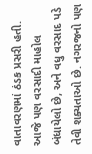વાતાવરણમાં ઠંડક પ્રસરી હતી.
આજે પણ વરસાદી માહોલ બંધાયેલો છે, અને વધુ વરસાદ પડે તેવી શક્યતાઓ છે. નગરજનો પણ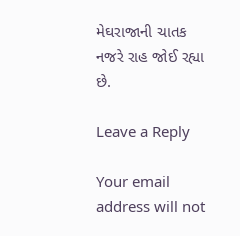મેઘરાજાની ચાતક નજરે રાહ જોઈ રહ્યા છે.

Leave a Reply

Your email address will not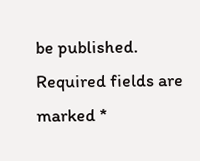be published. Required fields are marked *